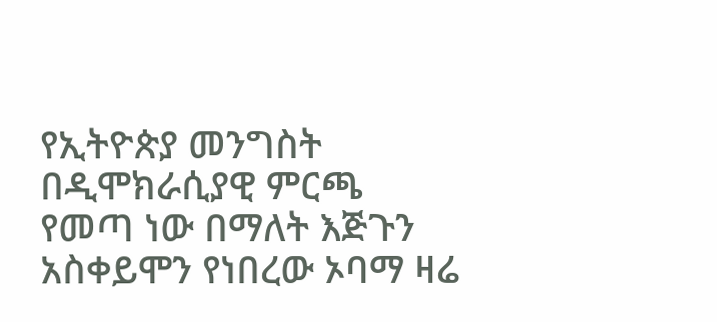የኢትዮጵያ መንግስት በዲሞክራሲያዊ ምርጫ የመጣ ነው በማለት እጅጉን አስቀይሞን የነበረው ኦባማ ዛሬ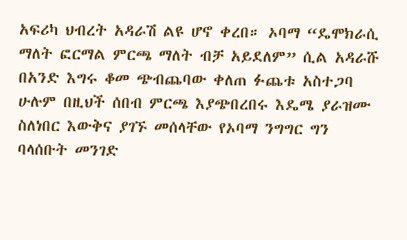አፍሪካ ህብረት አዳራሽ ልዩ ሆኖ ቀረበ። ኦባማ “ዴሞክራሲ ማለት ፎርማል ምርጫ ማለት ብቻ አይደለም” ሲል አዳራሹ በአንድ እግሩ ቆመ ጭብጨባው ቀለጠ ፉጨቱ አስተጋባ ሁሉም በዚህች ሰበብ ምርጫ እያጭበረበሩ እዴሜ ያራዝሙ ስለነበር እውቅና ያገኙ መሰላቸው የኦባማ ንግግር ግን ባላሰቡት መንገድ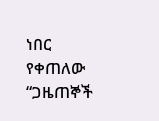ነበር የቀጠለው “ጋዜጠኞች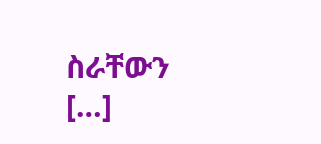ስራቸውን […]